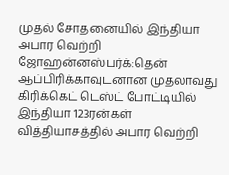முதல் சோதனையில் இந்தியா அபார வெற்றி
ஜோஹன்னஸ்பர்க்:தென் ஆப்பிரிக்காவுடனான முதலாவது கிரிக்கெட் டெஸ்ட் போட்டியில் இந்தியா 123ரன்கள் வித்தியாசத்தில் அபார வெற்றி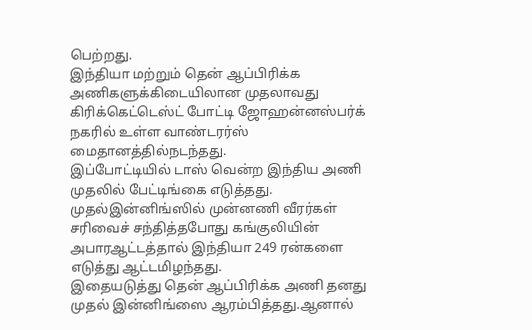பெற்றது.
இந்தியா மற்றும் தென் ஆப்பிரிக்க அணிகளுக்கிடையிலான முதலாவது கிரிக்கெட்டெஸ்ட் போட்டி ஜோஹன்னஸ்பர்க் நகரில் உள்ள வாண்டரர்ஸ் மைதானத்தில்நடந்தது.
இப்போட்டியில் டாஸ் வென்ற இந்திய அணி முதலில் பேட்டிங்கை எடுத்தது. முதல்இன்னிங்ஸில் முன்னணி வீரர்கள் சரிவைச் சந்தித்தபோது கங்குலியின் அபாரஆட்டத்தால் இந்தியா 249 ரன்களை எடுத்து ஆட்டமிழந்தது.
இதையடுத்து தென் ஆப்பிரிக்க அணி தனது முதல் இன்னிங்ஸை ஆரம்பித்தது.ஆனால்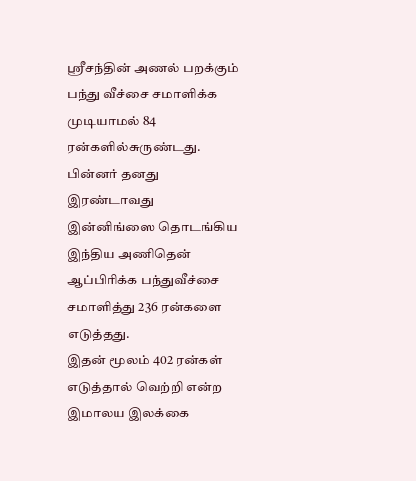ஸ்ரீசந்தின் அணல் பறக்கும் பந்து வீச்சை சமாளிக்க முடியாமல் 84 ரன்களில்சுருண்டது. பின்னர் தனது இரண்டாவது இன்னிங்ஸை தொடங்கிய இந்திய அணிதென் ஆப்பிரிக்க பந்துவீச்சை சமாளித்து 236 ரன்களை எடுத்தது.
இதன் மூலம் 402 ரன்கள் எடுத்தால் வெற்றி என்ற இமாலய இலக்கை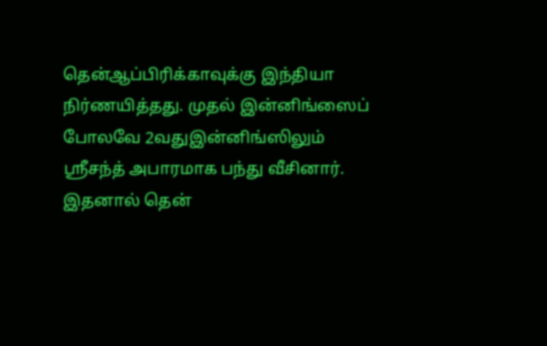தென்ஆப்பிரிக்காவுக்கு இந்தியா நிர்ணயித்தது. முதல் இன்னிங்ஸைப் போலவே 2வதுஇன்னிங்ஸிலும் ஸ்ரீசந்த் அபாரமாக பந்து வீசினார். இதனால் தென்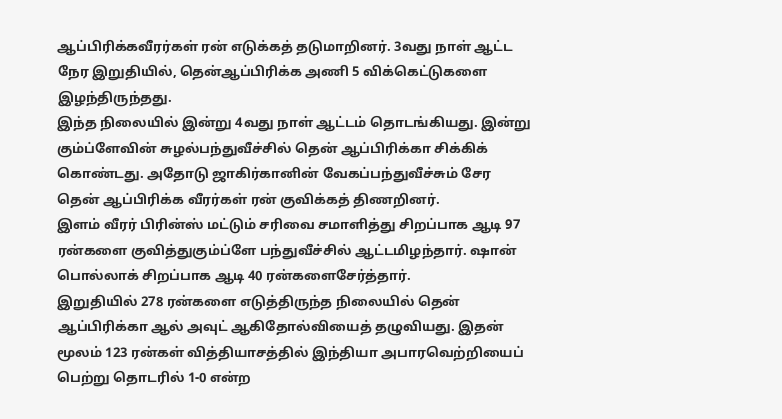ஆப்பிரிக்கவீரர்கள் ரன் எடுக்கத் தடுமாறினர். 3வது நாள் ஆட்ட நேர இறுதியில், தென்ஆப்பிரிக்க அணி 5 விக்கெட்டுகளை இழந்திருந்தது.
இந்த நிலையில் இன்று 4வது நாள் ஆட்டம் தொடங்கியது. இன்று கும்ப்ளேவின் சுழல்பந்துவீச்சில் தென் ஆப்பிரிக்கா சிக்கிக் கொண்டது. அதோடு ஜாகிர்கானின் வேகப்பந்துவீச்சும் சேர தென் ஆப்பிரிக்க வீரர்கள் ரன் குவிக்கத் திணறினர்.
இளம் வீரர் பிரின்ஸ் மட்டும் சரிவை சமாளித்து சிறப்பாக ஆடி 97 ரன்களை குவித்துகும்ப்ளே பந்துவீச்சில் ஆட்டமிழந்தார். ஷான் பொல்லாக் சிறப்பாக ஆடி 40 ரன்களைசேர்த்தார்.
இறுதியில் 278 ரன்களை எடுத்திருந்த நிலையில் தென் ஆப்பிரிக்கா ஆல் அவுட் ஆகிதோல்வியைத் தழுவியது. இதன் மூலம் 123 ரன்கள் வித்தியாசத்தில் இந்தியா அபாரவெற்றியைப் பெற்று தொடரில் 1-0 என்ற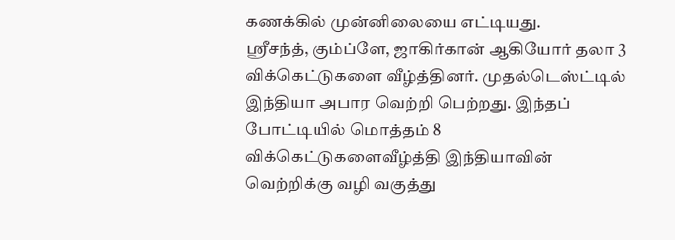கணக்கில் முன்னிலையை எட்டியது.
ஸ்ரீசந்த், கும்ப்ளே, ஜாகிர்கான் ஆகியோர் தலா 3 விக்கெட்டுகளை வீழ்த்தினர். முதல்டெஸ்ட்டில் இந்தியா அபார வெற்றி பெற்றது. இந்தப் போட்டியில் மொத்தம் 8 விக்கெட்டுகளைவீழ்த்தி இந்தியாவின் வெற்றிக்கு வழி வகுத்து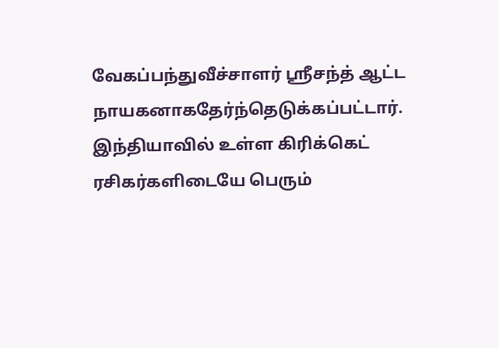வேகப்பந்துவீச்சாளர் ஸ்ரீசந்த் ஆட்ட நாயகனாகதேர்ந்தெடுக்கப்பட்டார்.
இந்தியாவில் உள்ள கிரிக்கெட் ரசிகர்களிடையே பெரும்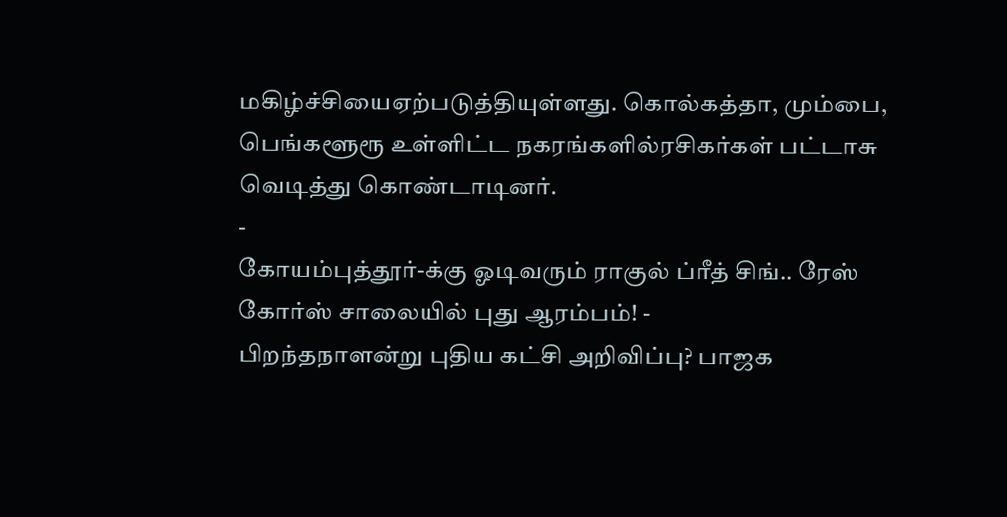மகிழ்ச்சியைஏற்படுத்தியுள்ளது. கொல்கத்தா, மும்பை, பெங்களூரூ உள்ளிட்ட நகரங்களில்ரசிகர்கள் பட்டாசு வெடித்து கொண்டாடினர்.
-
கோயம்புத்தூர்-க்கு ஓடிவரும் ராகுல் ப்ரீத் சிங்.. ரேஸ் கோர்ஸ் சாலையில் புது ஆரம்பம்! -
பிறந்தநாளன்று புதிய கட்சி அறிவிப்பு? பாஜக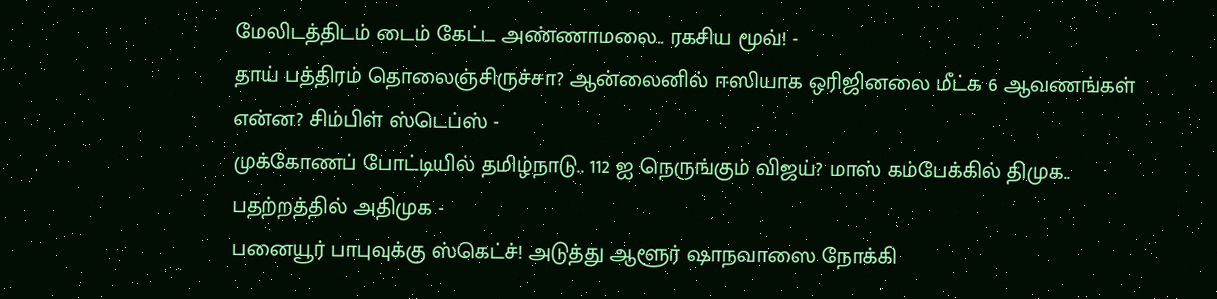மேலிடத்திடம் டைம் கேட்ட அண்ணாமலை.. ரகசிய மூவ்! -
தாய் பத்திரம் தொலைஞ்சிருச்சா? ஆன்லைனில் ஈஸியாக ஒரிஜினலை மீட்க 6 ஆவணங்கள் என்ன? சிம்பிள் ஸ்டெப்ஸ் -
முக்கோணப் போட்டியில் தமிழ்நாடு.. 112 ஐ நெருங்கும் விஜய்? மாஸ் கம்பேக்கில் திமுக.. பதற்றத்தில் அதிமுக -
பனையூர் பாபுவுக்கு ஸ்கெட்ச்! அடுத்து ஆளூர் ஷாநவாஸை நோக்கி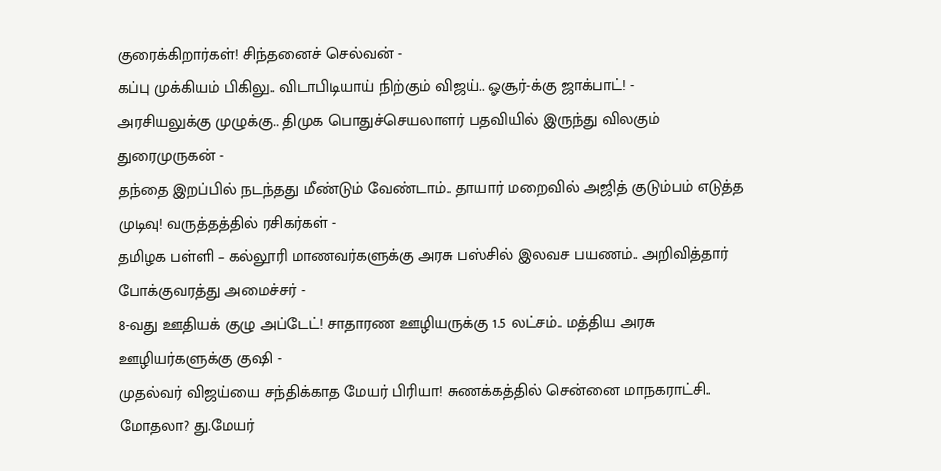குரைக்கிறார்கள்! சிந்தனைச் செல்வன் -
கப்பு முக்கியம் பிகிலு.. விடாபிடியாய் நிற்கும் விஜய்.. ஓசூர்-க்கு ஜாக்பாட்! -
அரசியலுக்கு முழுக்கு.. திமுக பொதுச்செயலாளர் பதவியில் இருந்து விலகும் துரைமுருகன் -
தந்தை இறப்பில் நடந்தது மீண்டும் வேண்டாம்.. தாயார் மறைவில் அஜித் குடும்பம் எடுத்த முடிவு! வருத்தத்தில் ரசிகர்கள் -
தமிழக பள்ளி – கல்லூரி மாணவர்களுக்கு அரசு பஸ்சில் இலவச பயணம்.. அறிவித்தார் போக்குவரத்து அமைச்சர் -
8-வது ஊதியக் குழு அப்டேட்! சாதாரண ஊழியருக்கு 1.5 லட்சம்.. மத்திய அரசு ஊழியர்களுக்கு குஷி -
முதல்வர் விஜய்யை சந்திக்காத மேயர் பிரியா! சுணக்கத்தில் சென்னை மாநகராட்சி.. மோதலா? து.மேயர்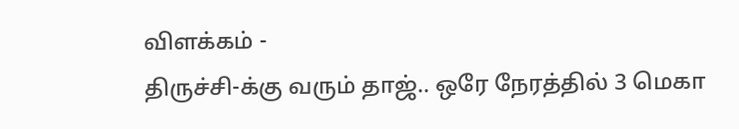விளக்கம் -
திருச்சி-க்கு வரும் தாஜ்.. ஒரே நேரத்தில் 3 மெகா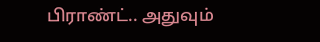பிராண்ட்.. அதுவும்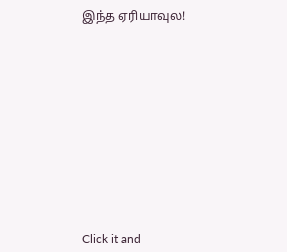இந்த ஏரியாவுல!












Click it and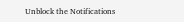Unblock the Notifications